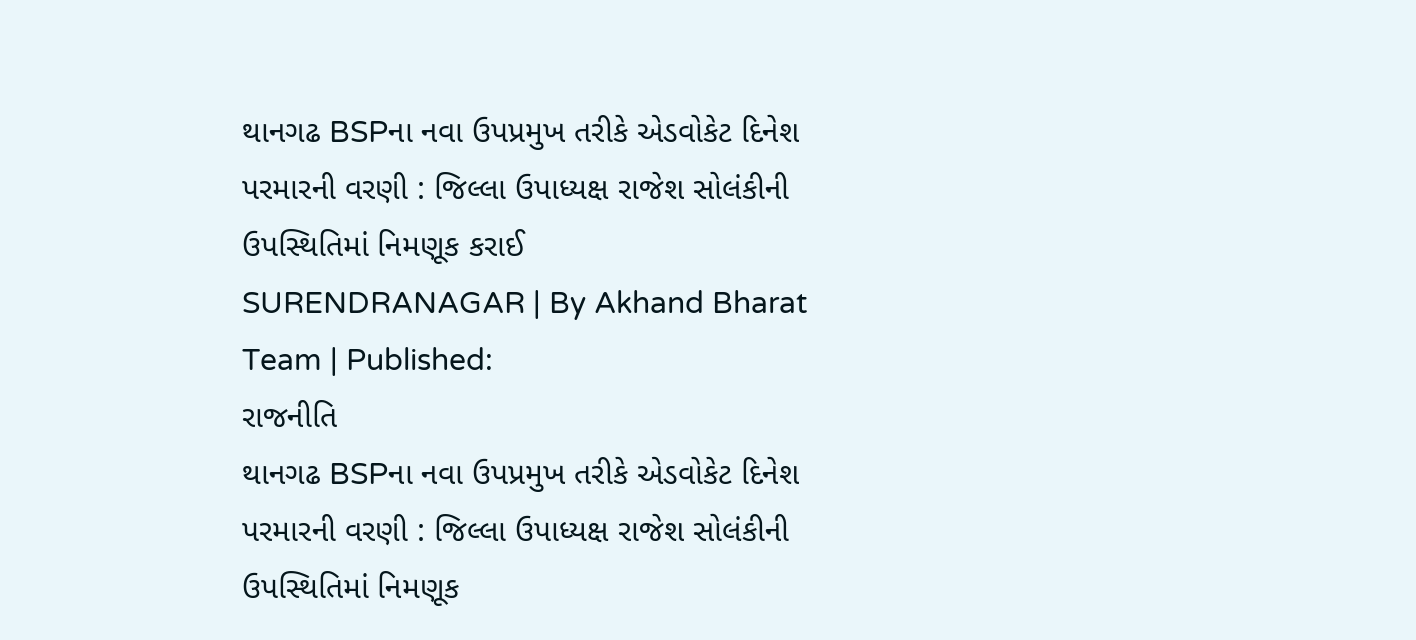થાનગઢ BSPના નવા ઉપપ્રમુખ તરીકે એડવોકેટ દિનેશ પરમારની વરણી : જિલ્લા ઉપાધ્યક્ષ રાજેશ સોલંકીની ઉપસ્થિતિમાં નિમણૂક કરાઈ
SURENDRANAGAR | By Akhand Bharat Team | Published:
રાજનીતિ
થાનગઢ BSPના નવા ઉપપ્રમુખ તરીકે એડવોકેટ દિનેશ પરમારની વરણી : જિલ્લા ઉપાધ્યક્ષ રાજેશ સોલંકીની ઉપસ્થિતિમાં નિમણૂક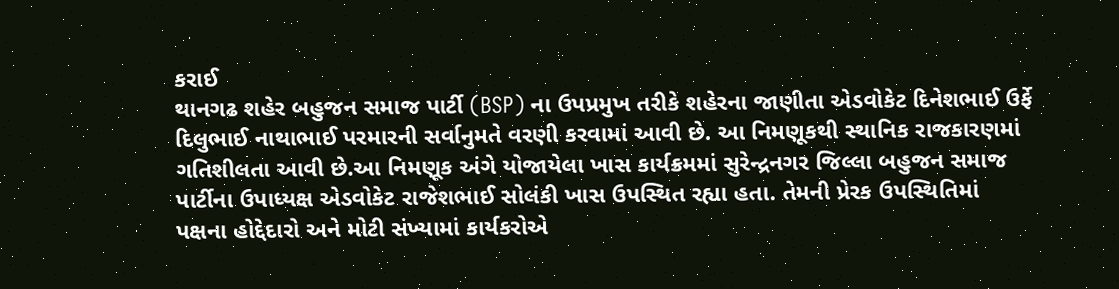કરાઈ
થાનગઢ શહેર બહુજન સમાજ પાર્ટી (BSP) ના ઉપપ્રમુખ તરીકે શહેરના જાણીતા એડવોકેટ દિનેશભાઈ ઉર્ફે દિલુભાઈ નાથાભાઈ પરમારની સર્વાનુમતે વરણી કરવામાં આવી છે. આ નિમણૂકથી સ્થાનિક રાજકારણમાં ગતિશીલતા આવી છે.આ નિમણૂક અંગે યોજાયેલા ખાસ કાર્યક્રમમાં સુરેન્દ્રનગર જિલ્લા બહુજન સમાજ પાર્ટીના ઉપાધ્યક્ષ એડવોકેટ રાજેશભાઈ સોલંકી ખાસ ઉપસ્થિત રહ્યા હતા. તેમની પ્રેરક ઉપસ્થિતિમાં પક્ષના હોદ્દેદારો અને મોટી સંખ્યામાં કાર્યકરોએ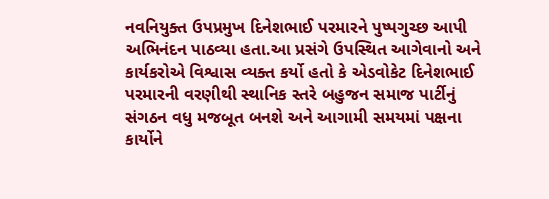નવનિયુક્ત ઉપપ્રમુખ દિનેશભાઈ પરમારને પુષ્પગુચ્છ આપી અભિનંદન પાઠવ્યા હતા.આ પ્રસંગે ઉપસ્થિત આગેવાનો અને કાર્યકરોએ વિશ્વાસ વ્યક્ત કર્યો હતો કે એડવોકેટ દિનેશભાઈ પરમારની વરણીથી સ્થાનિક સ્તરે બહુજન સમાજ પાર્ટીનું સંગઠન વધુ મજબૂત બનશે અને આગામી સમયમાં પક્ષના કાર્યોને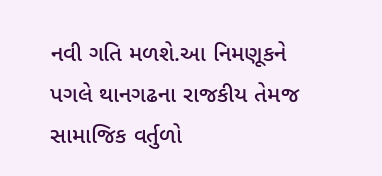નવી ગતિ મળશે.આ નિમણૂકને પગલે થાનગઢના રાજકીય તેમજ સામાજિક વર્તુળો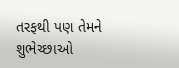તરફથી પણ તેમને શુભેચ્છાઓ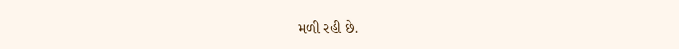મળી રહી છે.